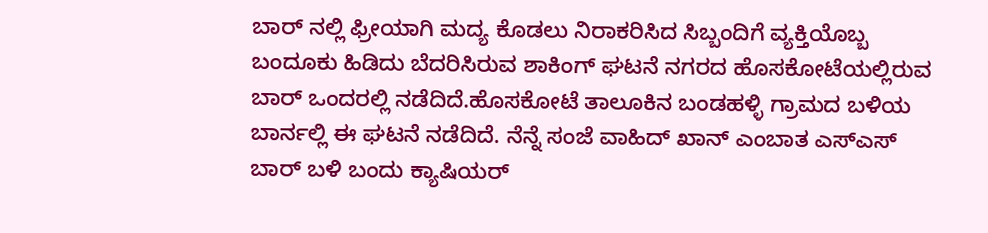ಬಾರ್ ನಲ್ಲಿ ಫ್ರೀಯಾಗಿ ಮದ್ಯ ಕೊಡಲು ನಿರಾಕರಿಸಿದ ಸಿಬ್ಬಂದಿಗೆ ವ್ಯಕ್ತಿಯೊಬ್ಬ ಬಂದೂಕು ಹಿಡಿದು ಬೆದರಿಸಿರುವ ಶಾಕಿಂಗ್ ಘಟನೆ ನಗರದ ಹೊಸಕೋಟೆಯಲ್ಲಿರುವ ಬಾರ್ ಒಂದರಲ್ಲಿ ನಡೆದಿದೆ.ಹೊಸಕೋಟೆ ತಾಲೂಕಿನ ಬಂಡಹಳ್ಳಿ ಗ್ರಾಮದ ಬಳಿಯ ಬಾರ್ನಲ್ಲಿ ಈ ಘಟನೆ ನಡೆದಿದೆ. ನೆನ್ನೆ ಸಂಜೆ ವಾಹಿದ್ ಖಾನ್ ಎಂಬಾತ ಎಸ್ಎಸ್ ಬಾರ್ ಬಳಿ ಬಂದು ಕ್ಯಾಷಿಯರ್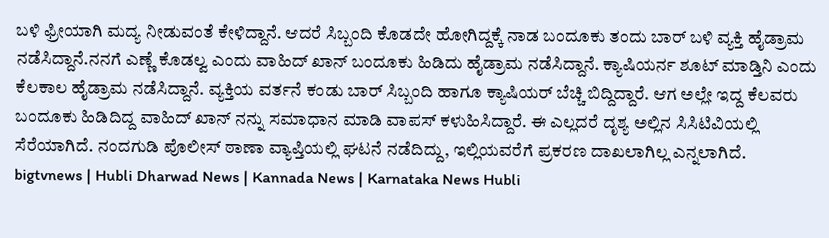ಬಳಿ ಫ್ರೀಯಾಗಿ ಮದ್ಯ ನೀಡುವಂತೆ ಕೇಳಿದ್ದಾನೆ. ಆದರೆ ಸಿಬ್ಬಂದಿ ಕೊಡದೇ ಹೋಗಿದ್ದಕ್ಕೆ ನಾಡ ಬಂದೂಕು ತಂದು ಬಾರ್ ಬಳಿ ವ್ಯಕ್ತಿ ಹೈಡ್ರಾಮ ನಡೆಸಿದ್ದಾನೆ.ನನಗೆ ಎಣ್ಣೆ ಕೊಡಲ್ವ ಎಂದು ವಾಹಿದ್ ಖಾನ್ ಬಂದೂಕು ಹಿಡಿದು ಹೈಡ್ರಾಮ ನಡೆಸಿದ್ದಾನೆ. ಕ್ಯಾಷಿಯರ್ನ ಶೂಟ್ ಮಾಡ್ತಿನಿ ಎಂದು ಕೆಲಕಾಲ ಹೈಡ್ರಾಮ ನಡೆಸಿದ್ದಾನೆ. ವ್ಯಕ್ತಿಯ ವರ್ತನೆ ಕಂಡು ಬಾರ್ ಸಿಬ್ಬಂದಿ ಹಾಗೂ ಕ್ಯಾಷಿಯರ್ ಬೆಚ್ಚಿ ಬಿದ್ದಿದ್ದಾರೆ. ಆಗ ಅಲ್ಲೇ ಇದ್ದ ಕೆಲವರು ಬಂದೂಕು ಹಿಡಿದಿದ್ದ ವಾಹಿದ್ ಖಾನ್ ನನ್ನು ಸಮಾಧಾನ ಮಾಡಿ ವಾಪಸ್ ಕಳುಹಿಸಿದ್ದಾರೆ. ಈ ಎಲ್ಲದರೆ ದೃಶ್ಯ ಅಲ್ಲಿನ ಸಿಸಿಟಿವಿಯಲ್ಲಿ ಸೆರೆಯಾಗಿದೆ. ನಂದಗುಡಿ ಪೊಲೀಸ್ ಠಾಣಾ ವ್ಯಾಪ್ತಿಯಲ್ಲಿ ಘಟನೆ ನಡೆದಿದ್ದು, ಇಲ್ಲಿಯವರೆಗೆ ಪ್ರಕರಣ ದಾಖಲಾಗಿಲ್ಲ ಎನ್ನಲಾಗಿದೆ.
bigtvnews | Hubli Dharwad News | Kannada News | Karnataka News Hubli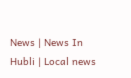News | News In Hubli | Local news